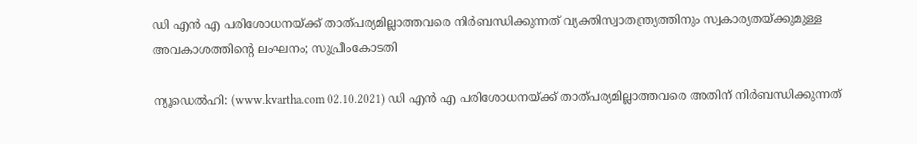ഡി എന്‍ എ പരിശോധനയ്ക്ക് താത്പര്യമില്ലാത്തവരെ നിര്‍ബന്ധിക്കുന്നത് വ്യക്തിസ്വാതന്ത്ര്യത്തിനും സ്വകാര്യതയ്ക്കുമുള്ള അവകാശത്തിന്റെ ലംഘനം; സുപ്രീംകോടതി

ന്യൂഡെല്‍ഹി: (www.kvartha.com 02.10.2021) ഡി എന്‍ എ പരിശോധനയ്ക്ക് താത്പര്യമില്ലാത്തവരെ അതിന് നിര്‍ബന്ധിക്കുന്നത്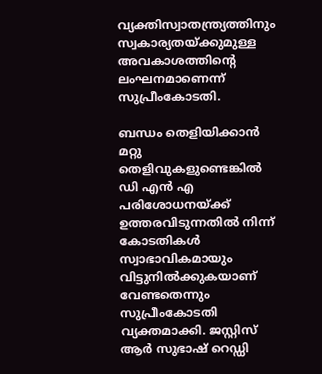വ്യക്തിസ്വാതന്ത്ര്യത്തിനും സ്വകാര്യതയ്ക്കുമുള്ള അവകാശത്തിന്റെ ലംഘനമാണെന്ന് സുപ്രീംകോടതി.

ബന്ധം തെളിയിക്കാന്‍ മറ്റു തെളിവുകളുണ്ടെങ്കില്‍ ഡി എന്‍ എ പരിശോധനയ്ക്ക് ഉത്തരവിടുന്നതില്‍ നിന്ന് കോടതികള്‍ സ്വാഭാവികമായും വിട്ടുനില്‍ക്കുകയാണ് വേണ്ടതെന്നും സുപ്രീംകോടതി വ്യക്തമാക്കി. ജസ്റ്റിസ് ആര്‍ സുഭാഷ് റെഡ്ഡി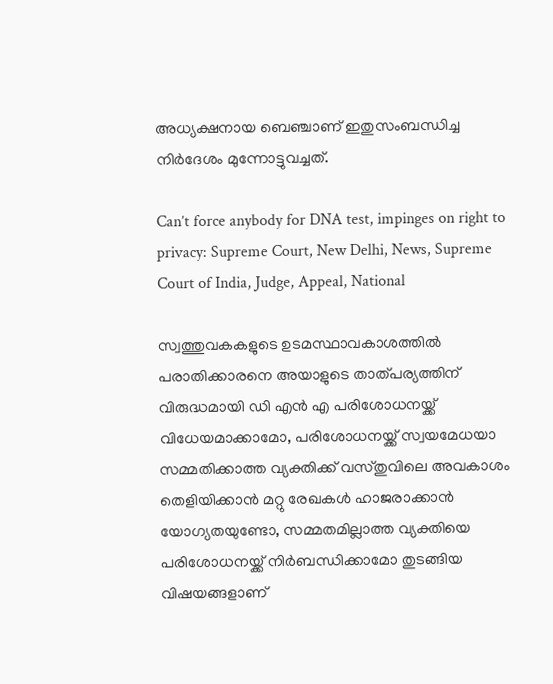അധ്യക്ഷനായ ബെഞ്ചാണ് ഇതുസംബന്ധിച്ച നിര്‍ദേശം മുന്നോട്ടുവച്ചത്.

Can’t force anybody for DNA test, impinges on right to privacy: Supreme Court, New Delhi, News, Supreme Court of India, Judge, Appeal, National

സ്വത്തുവകകളുടെ ഉടമസ്ഥാവകാശത്തില്‍ പരാതിക്കാരനെ അയാളുടെ താത്പര്യത്തിന് വിരുദ്ധമായി ഡി എന്‍ എ പരിശോധനയ്ക്ക് വിധേയമാക്കാമോ, പരിശോധനയ്ക്ക് സ്വയമേധയാ സമ്മതിക്കാത്ത വ്യക്തിക്ക് വസ്തുവിലെ അവകാശം തെളിയിക്കാന്‍ മറ്റു രേഖകള്‍ ഹാജരാക്കാന്‍ യോഗ്യതയുണ്ടോ, സമ്മതമില്ലാത്ത വ്യക്തിയെ പരിശോധനയ്ക്ക് നിര്‍ബന്ധിക്കാമോ തുടങ്ങിയ വിഷയങ്ങളാണ്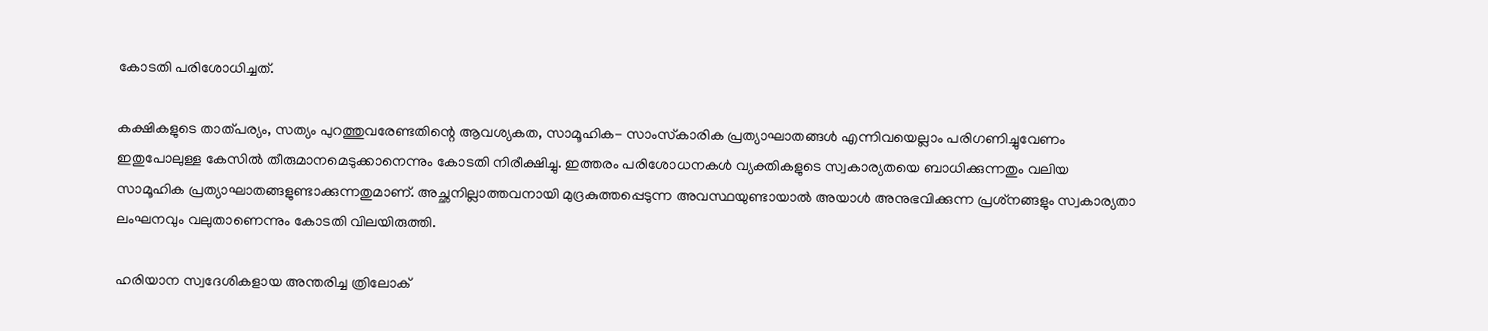കോടതി പരിശോധിച്ചത്.

കക്ഷികളുടെ താത്പര്യം, സത്യം പുറത്തുവരേണ്ടതിന്റെ ആവശ്യകത, സാമൂഹിക- സാംസ്‌കാരിക പ്രത്യാഘാതങ്ങള്‍ എന്നിവയെല്ലാം പരിഗണിച്ചുവേണം ഇതുപോലുള്ള കേസില്‍ തീരുമാനമെടുക്കാനെന്നും കോടതി നിരീക്ഷിച്ചു. ഇത്തരം പരിശോധനകള്‍ വ്യക്തികളുടെ സ്വകാര്യതയെ ബാധിക്കുന്നതും വലിയ സാമൂഹിക പ്രത്യാഘാതങ്ങളുണ്ടാക്കുന്നതുമാണ്. അച്ഛനില്ലാത്തവനായി മുദ്രകുത്തപ്പെടുന്ന അവസ്ഥയുണ്ടായാല്‍ അയാള്‍ അനുഭവിക്കുന്ന പ്രശ്‌നങ്ങളും സ്വകാര്യതാ ലംഘനവും വലുതാണെന്നും കോടതി വിലയിരുത്തി.

ഹരിയാന സ്വദേശികളായ അന്തരിച്ച ത്രിലോക്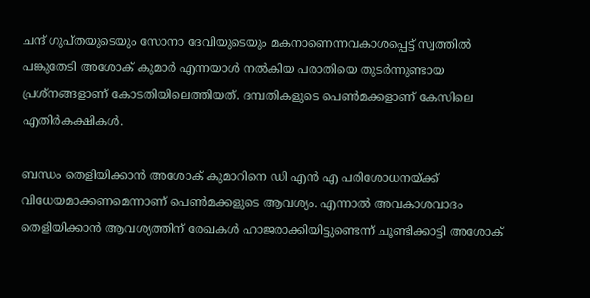ചന്ദ് ഗുപ്തയുടെയും സോനാ ദേവിയുടെയും മകനാണെന്നവകാശപ്പെട്ട് സ്വത്തില്‍ പങ്കുതേടി അശോക് കുമാര്‍ എന്നയാള്‍ നല്‍കിയ പരാതിയെ തുടര്‍ന്നുണ്ടായ പ്രശ്‌നങ്ങളാണ് കോടതിയിലെത്തിയത്. ദമ്പതികളുടെ പെണ്‍മക്കളാണ് കേസിലെ എതിര്‍കക്ഷികള്‍.

ബന്ധം തെളിയിക്കാന്‍ അശോക് കുമാറിനെ ഡി എന്‍ എ പരിശോധനയ്ക്ക് വിധേയമാക്കണമെന്നാണ് പെണ്‍മക്കളുടെ ആവശ്യം. എന്നാല്‍ അവകാശവാദം തെളിയിക്കാന്‍ ആവശ്യത്തിന് രേഖകള്‍ ഹാജരാക്കിയിട്ടുണ്ടെന്ന് ചൂണ്ടിക്കാട്ടി അശോക്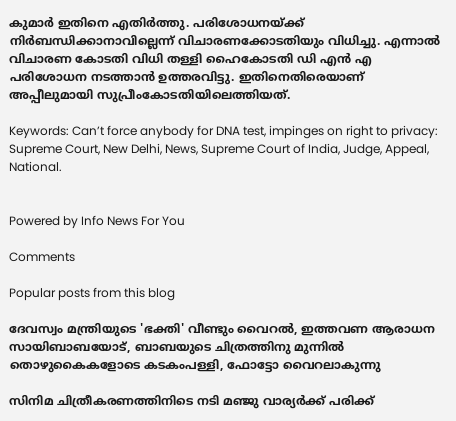കുമാര്‍ ഇതിനെ എതിര്‍ത്തു. പരിശോധനയ്ക്ക് നിര്‍ബന്ധിക്കാനാവില്ലെന്ന് വിചാരണക്കോടതിയും വിധിച്ചു. എന്നാല്‍ വിചാരണ കോടതി വിധി തള്ളി ഹൈകോടതി ഡി എന്‍ എ പരിശോധന നടത്താന്‍ ഉത്തരവിട്ടു. ഇതിനെതിരെയാണ് അപ്പീലുമായി സുപ്രീംകോടതിയിലെത്തിയത്.

Keywords: Can’t force anybody for DNA test, impinges on right to privacy: Supreme Court, New Delhi, News, Supreme Court of India, Judge, Appeal, National.


Powered by Info News For You

Comments

Popular posts from this blog

ദേവസ്വം മന്ത്രിയുടെ 'ഭക്തി' വീണ്ടും വൈറല്‍, ഇത്തവണ ആരാധന സായിബാബയോട്, ബാബയുടെ ചിത്രത്തിനു മുന്നില്‍ തൊഴുകൈകളോടെ കടകംപള്ളി, ഫോട്ടോ വൈറലാകുന്നു

സിനിമ ചിത്രീകരണത്തിനിടെ നടി മഞ്ജു വാര്യര്‍ക്ക് പരിക്ക്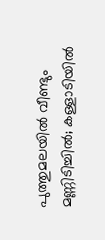പുത്തുമലയില്‍ വീണ്ടും മണ്ണിടിച്ചില്‍; കള്ളാടിയില്‍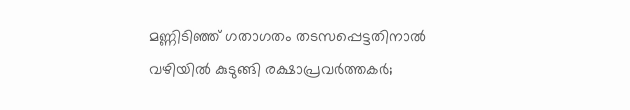മണ്ണിടിഞ്ഞ് ഗതാഗതം തടസപ്പെട്ടതിനാല്‍ വഴിയില്‍ കുടുങ്ങി രക്ഷാപ്രവര്‍ത്തകര്‍;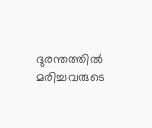ദുരന്തത്തില്‍ മരിച്ചവരുടെ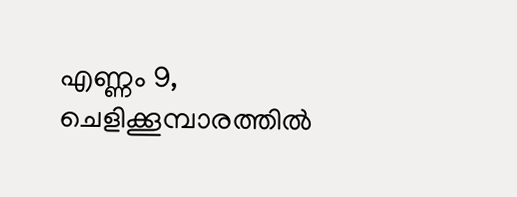എണ്ണം 9, ചെളിക്കൂമ്പാരത്തില്‍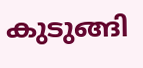കുടുങ്ങി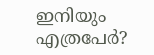ഇനിയും എത്രപേര്‍?